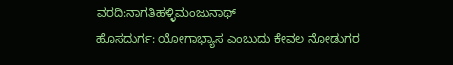ವರದಿ:ನಾಗತಿಹಳ್ಳಿಮಂಜುನಾಥ್
ಹೊಸದುರ್ಗ: ಯೋಗಾಭ್ಯಾಸ ಎಂಬುದು ಕೇವಲ ನೋಡುಗರ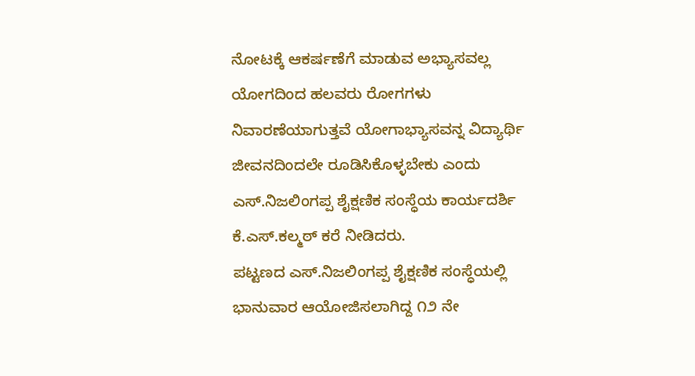ನೋಟಕ್ಕೆ ಆಕರ್ಷಣೆಗೆ ಮಾಡುವ ಅಭ್ಯಾಸವಲ್ಲ ಯೋಗದಿಂದ ಹಲವರು ರೋಗಗಳು ನಿವಾರಣೆಯಾಗುತ್ತವೆ ಯೋಗಾಭ್ಯಾಸವನ್ನ ವಿದ್ಯಾರ್ಥಿ ಜೀವನದಿಂದಲೇ ರೂಡಿಸಿಕೊಳ್ಳಬೇಕು ಎಂದು ಎಸ್.ನಿಜಲಿಂಗಪ್ಪ ಶೈಕ್ಷಣಿಕ ಸಂಸ್ಧೆಯ ಕಾರ್ಯದರ್ಶಿ ಕೆ.ಎಸ್.ಕಲ್ಮಠ್ ಕರೆ ನೀಡಿದರು.
ಪಟ್ಟಣದ ಎಸ್.ನಿಜಲಿಂಗಪ್ಪ ಶೈಕ್ಷಣಿಕ ಸಂಸ್ಧೆಯಲ್ಲಿ ಭಾನುವಾರ ಆಯೋಜಿಸಲಾಗಿದ್ದ ೧೨ ನೇ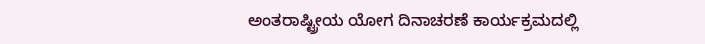ಅಂತರಾಷ್ಟ್ರೀಯ ಯೋಗ ದಿನಾಚರಣೆ ಕಾರ್ಯಕ್ರಮದಲ್ಲಿ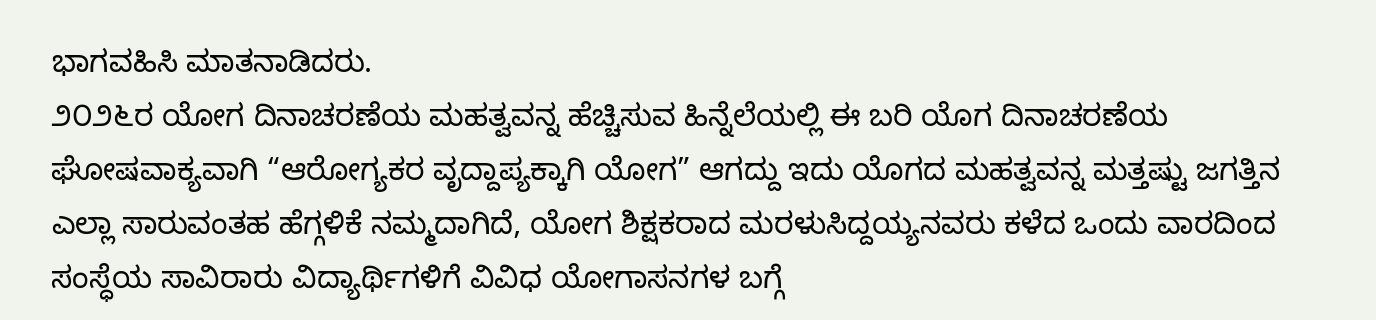ಭಾಗವಹಿಸಿ ಮಾತನಾಡಿದರು.
೨೦೨೬ರ ಯೋಗ ದಿನಾಚರಣೆಯ ಮಹತ್ವವನ್ನ ಹೆಚ್ಚಿಸುವ ಹಿನ್ನೆಲೆಯಲ್ಲಿ ಈ ಬರಿ ಯೊಗ ದಿನಾಚರಣೆಯ ಘೋಷವಾಕ್ಯವಾಗಿ “ಆರೋಗ್ಯಕರ ವೃದ್ದಾಪ್ಯಕ್ಕಾಗಿ ಯೋಗ” ಆಗದ್ದು ಇದು ಯೊಗದ ಮಹತ್ವವನ್ನ ಮತ್ತಷ್ಟು ಜಗತ್ತಿನ ಎಲ್ಲಾ ಸಾರುವಂತಹ ಹೆಗ್ಗಳಿಕೆ ನಮ್ಮದಾಗಿದೆ, ಯೋಗ ಶಿಕ್ಷಕರಾದ ಮರಳುಸಿದ್ದಯ್ಯನವರು ಕಳೆದ ಒಂದು ವಾರದಿಂದ ಸಂಸ್ಧೆಯ ಸಾವಿರಾರು ವಿದ್ಯಾರ್ಥಿಗಳಿಗೆ ವಿವಿಧ ಯೋಗಾಸನಗಳ ಬಗ್ಗೆ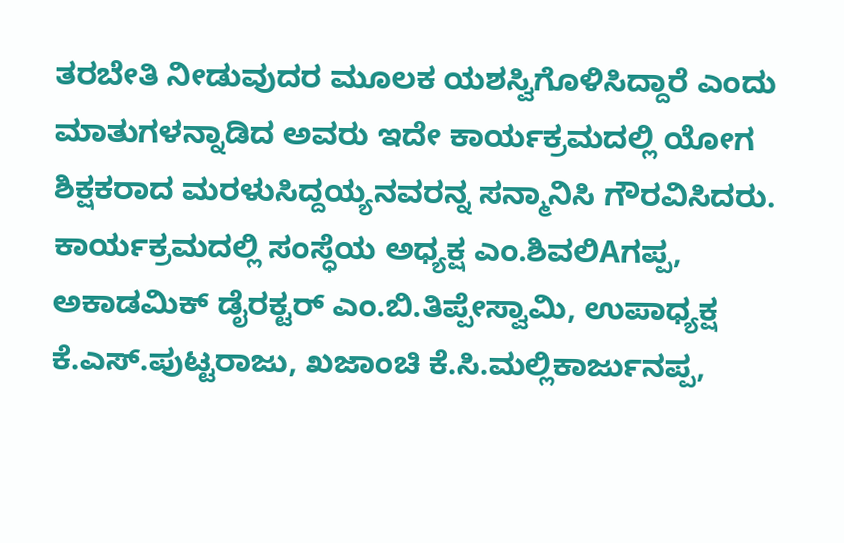ತರಬೇತಿ ನೀಡುವುದರ ಮೂಲಕ ಯಶಸ್ವಿಗೊಳಿಸಿದ್ದಾರೆ ಎಂದು ಮಾತುಗಳನ್ನಾಡಿದ ಅವರು ಇದೇ ಕಾರ್ಯಕ್ರಮದಲ್ಲಿ ಯೋಗ ಶಿಕ್ಷಕರಾದ ಮರಳುಸಿದ್ದಯ್ಯನವರನ್ನ ಸನ್ಮಾನಿಸಿ ಗೌರವಿಸಿದರು.
ಕಾರ್ಯಕ್ರಮದಲ್ಲಿ ಸಂಸ್ಧೆಯ ಅಧ್ಯಕ್ಷ ಎಂ.ಶಿವಲಿAಗಪ್ಪ, ಅಕಾಡಮಿಕ್ ಡೈರಕ್ಟರ್ ಎಂ.ಬಿ.ತಿಪ್ಪೇಸ್ವಾಮಿ, ಉಪಾಧ್ಯಕ್ಷ ಕೆ.ಎಸ್.ಪುಟ್ಟರಾಜು, ಖಜಾಂಚಿ ಕೆ.ಸಿ.ಮಲ್ಲಿಕಾರ್ಜುನಪ್ಪ,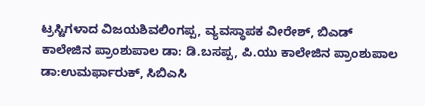ಟ್ರಸ್ಟಿಗಳಾದ ವಿಜಯಶಿವಲಿಂಗಪ್ಪ, ವ್ಯವಸ್ಧಾಪಕ ವೀರೇಶ್, ಬಿಎಡ್ ಕಾಲೇಜಿನ ಪ್ರಾಂಶುಪಾಲ ಡಾ: ಡಿ.ಬಸಪ್ಪ, ಪಿ.ಯು ಕಾಲೇಜಿನ ಪ್ರಾಂಶುಪಾಲ ಡಾ:ಉಮರ್ಫಾರುಕ್, ಸಿಬಿಎಸಿ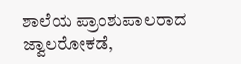ಶಾಲೆಯ ಪ್ರಾಂಶುಪಾಲರಾದ ಜ್ವಾಲರೋಕಡೆ,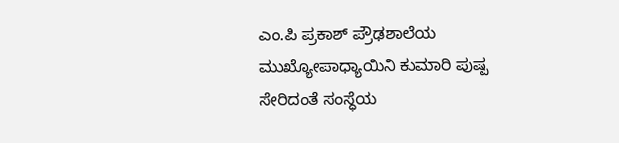ಎಂ.ಪಿ ಪ್ರಕಾಶ್ ಪ್ರೌಢಶಾಲೆಯ ಮುಖ್ಯೋಪಾಧ್ಯಾಯಿನಿ ಕುಮಾರಿ ಪುಷ್ಪ ಸೇರಿದಂತೆ ಸಂಸ್ಧೆಯ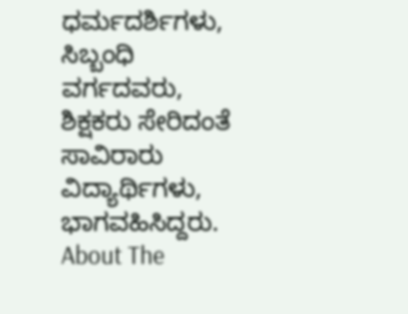ಧರ್ಮದರ್ಶಿಗಳು, ಸಿಬ್ಬಂಧಿ ವರ್ಗದವರು, ಶಿಕ್ಷಕರು ಸೇರಿದಂತೆ ಸಾವಿರಾರು ವಿದ್ಯಾರ್ಥಿಗಳು, ಭಾಗವಹಿಸಿದ್ದರು.
About The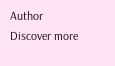Author
Discover more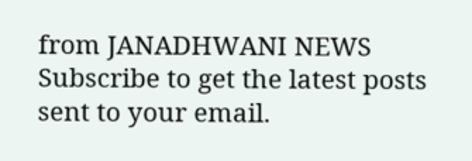from JANADHWANI NEWS
Subscribe to get the latest posts sent to your email.